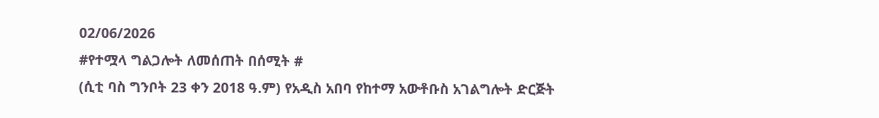02/06/2026
#የተሟላ ግልጋሎት ለመሰጠት በሰሚት #
(ሲቲ ባስ ግንቦት 23 ቀን 2018 ዓ.ም) የአዲስ አበባ የከተማ አውቶቡስ አገልግሎት ድርጅት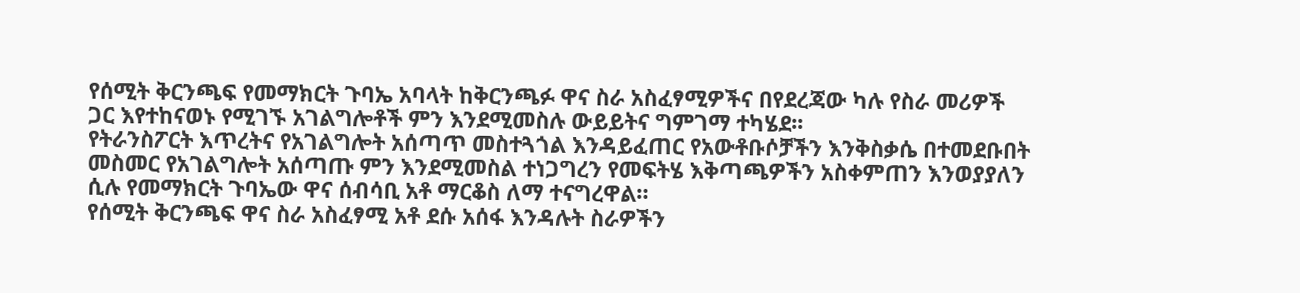የሰሚት ቅርንጫፍ የመማክርት ጉባኤ አባላት ከቅርንጫፉ ዋና ስራ አስፈፃሚዎችና በየደረጃው ካሉ የስራ መሪዎች ጋር እየተከናወኑ የሚገኙ አገልግሎቶች ምን እንደሚመስሉ ውይይትና ግምገማ ተካሄደ፡፡
የትራንስፖርት እጥረትና የአገልግሎት አሰጣጥ መስተጓጎል እንዳይፈጠር የአውቶቡሶቻችን እንቅስቃሴ በተመደቡበት መስመር የአገልግሎት አሰጣጡ ምን እንደሚመስል ተነጋግረን የመፍትሄ እቅጣጫዎችን አስቀምጠን እንወያያለን ሲሉ የመማክርት ጉባኤው ዋና ሰብሳቢ አቶ ማርቆስ ለማ ተናግረዋል።
የሰሚት ቅርንጫፍ ዋና ስራ አስፈፃሚ አቶ ደሱ አሰፋ እንዳሉት ስራዎችን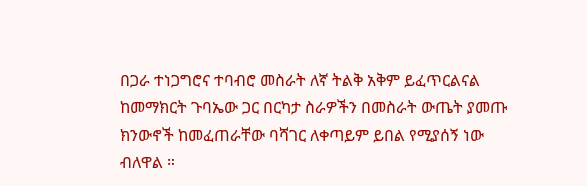በጋራ ተነጋግሮና ተባብሮ መስራት ለኛ ትልቅ አቅም ይፈጥርልናል ከመማክርት ጉባኤው ጋር በርካታ ስራዎችን በመስራት ውጤት ያመጡ ክንውኖች ከመፈጠራቸው ባሻገር ለቀጣይም ይበል የሚያሰኝ ነው ብለዋል ።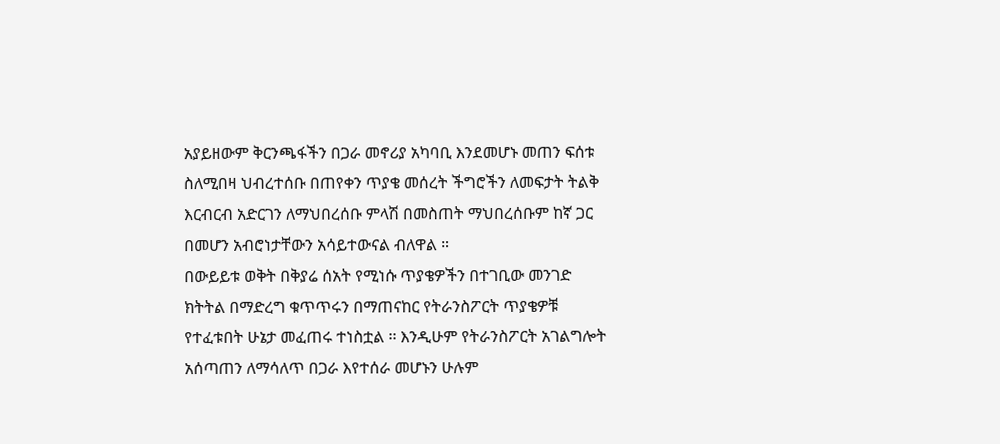አያይዘውም ቅርንጫፋችን በጋራ መኖሪያ አካባቢ እንደመሆኑ መጠን ፍሰቱ ስለሚበዛ ህብረተሰቡ በጠየቀን ጥያቄ መሰረት ችግሮችን ለመፍታት ትልቅ እርብርብ አድርገን ለማህበረሰቡ ምላሽ በመስጠት ማህበረሰቡም ከኛ ጋር በመሆን አብሮነታቸውን አሳይተውናል ብለዋል ።
በውይይቱ ወቅት በቅያሬ ሰአት የሚነሱ ጥያቄዎችን በተገቢው መንገድ ክትትል በማድረግ ቁጥጥሩን በማጠናከር የትራንስፖርት ጥያቄዎቹ የተፈቱበት ሁኔታ መፈጠሩ ተነስቷል ፡፡ እንዲሁም የትራንስፖርት አገልግሎት አሰጣጠን ለማሳለጥ በጋራ እየተሰራ መሆኑን ሁሉም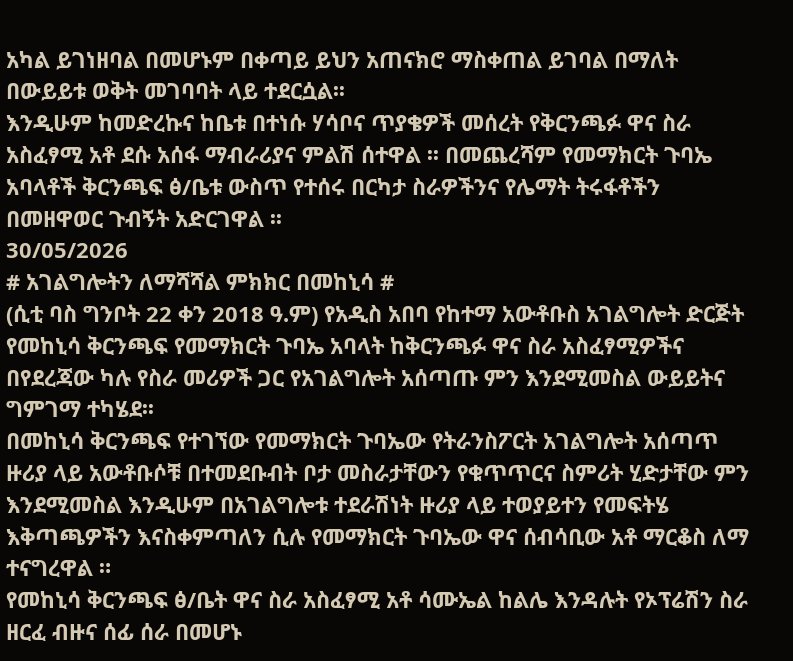አካል ይገነዘባል በመሆኑም በቀጣይ ይህን አጠናክሮ ማስቀጠል ይገባል በማለት በውይይቱ ወቅት መገባባት ላይ ተደርሷል፡፡
እንዲሁም ከመድረኩና ከቤቱ በተነሱ ሃሳቦና ጥያቄዎች መሰረት የቅርንጫፉ ዋና ስራ አስፈፃሚ አቶ ደሱ አሰፋ ማብራሪያና ምልሽ ሰተዋል ፡፡ በመጨረሻም የመማክርት ጉባኤ አባላቶች ቅርንጫፍ ፅ/ቤቱ ውስጥ የተሰሩ በርካታ ስራዎችንና የሌማት ትሩፋቶችን በመዘዋወር ጉብኝት አድርገዋል ፡፡
30/05/2026
# አገልግሎትን ለማሻሻል ምክክር በመከኒሳ #
(ሲቲ ባስ ግንቦት 22 ቀን 2018 ዓ.ም) የአዲስ አበባ የከተማ አውቶቡስ አገልግሎት ድርጅት የመከኒሳ ቅርንጫፍ የመማክርት ጉባኤ አባላት ከቅርንጫፉ ዋና ስራ አስፈፃሚዎችና በየደረጃው ካሉ የስራ መሪዎች ጋር የአገልግሎት አሰጣጡ ምን እንደሚመስል ውይይትና ግምገማ ተካሄደ፡፡
በመከኒሳ ቅርንጫፍ የተገኘው የመማክርት ጉባኤው የትራንስፖርት አገልግሎት አሰጣጥ ዙሪያ ላይ አውቶቡሶቹ በተመደቡብት ቦታ መስራታቸውን የቁጥጥርና ስምሪት ሂድታቸው ምን እንደሚመስል እንዲሁም በአገልግሎቱ ተደራሽነት ዙሪያ ላይ ተወያይተን የመፍትሄ እቅጣጫዎችን እናስቀምጣለን ሲሉ የመማክርት ጉባኤው ዋና ሰብሳቢው አቶ ማርቆስ ለማ ተናግረዋል ።
የመከኒሳ ቅርንጫፍ ፅ/ቤት ዋና ስራ አስፈፃሚ አቶ ሳሙኤል ከልሌ እንዳሉት የኦፕሬሽን ስራ ዘርፈ ብዙና ሰፊ ሰራ በመሆኑ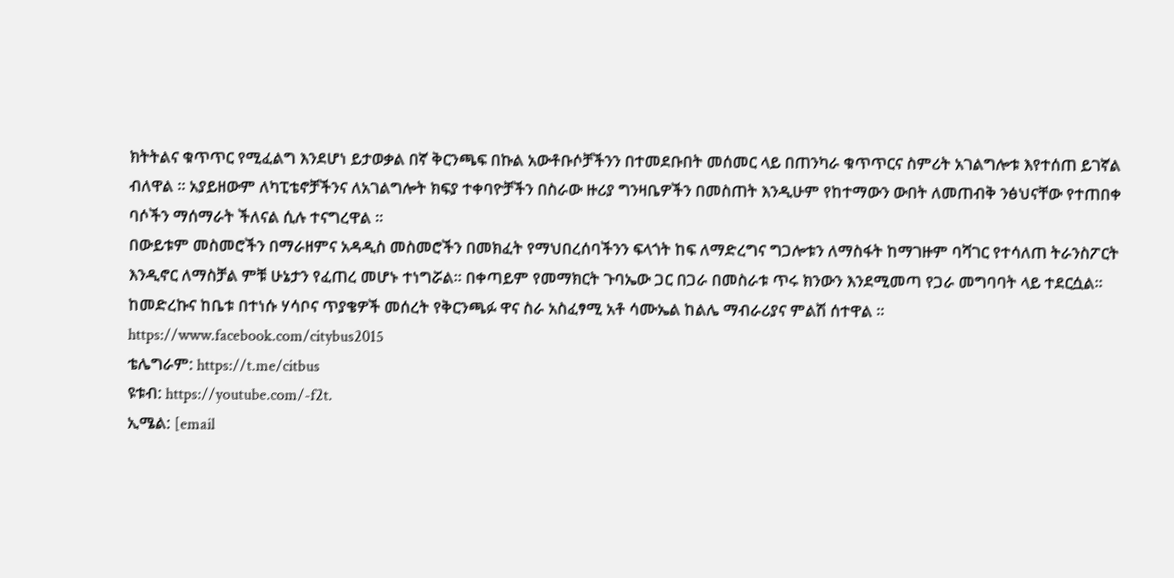ክትትልና ቁጥጥር የሚፈልግ እንደሆነ ይታወቃል በኛ ቅርንጫፍ በኩል አውቶቡሶቻችንን በተመደቡበት መሰመር ላይ በጠንካራ ቁጥጥርና ስምሪት አገልግሎቱ እየተሰጠ ይገኛል ብለዋል ። አያይዘውም ለካፒቴኖቻችንና ለአገልግሎት ክፍያ ተቀባዮቻችን በስራው ዙሪያ ግንዛቤዎችን በመስጠት እንዲሁም የከተማውን ውበት ለመጠብቅ ንፅህናቸው የተጠበቀ ባሶችን ማሰማራት ችለናል ሲሉ ተናግረዋል ፡፡
በውይቱም መስመሮችን በማራዘምና አዳዲስ መስመሮችን በመክፈት የማህበረሰባችንን ፍላጎት ከፍ ለማድረግና ግጋሎቱን ለማስፋት ከማገዙም ባሻገር የተሳለጠ ትራንስፖርት እንዲኖር ለማስቻል ምቹ ሁኔታን የፈጠረ መሆኑ ተነግሯል፡፡ በቀጣይም የመማክርት ጉባኤው ጋር በጋራ በመስራቱ ጥሩ ክንውን እንደሚመጣ የጋራ መግባባት ላይ ተደርሷል፡፡
ከመድረኩና ከቤቱ በተነሱ ሃሳቦና ጥያቄዎች መሰረት የቅርንጫፉ ዋና ስራ አስፈፃሚ አቶ ሳሙኤል ከልሌ ማብራሪያና ምልሽ ሰተዋል ፡፡
https://www.facebook.com/citybus2015
ቴሌግራም: https://t.me/citbus
ዩቱብ: https://youtube.com/-f2t.
ኢሜል: [email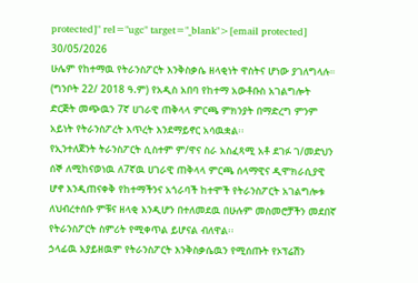protected]" rel="ugc" target="_blank">[email protected]
30/05/2026
ሁሌም የከተማዉ የትራንስፖርት እንቅስቃሴ ዘላቂነት ዋስትና ሆነው ያገለግላሉ።
(ግንቦት 22/ 2018 ዓ.ም) የአዲስ አበባ የከተማ አውቶቡስ አገልግሎት ድርጅት መጭዉን 7ኛ ሀገራዊ ጠቅላላ ምርጫ ምክንያት በማድረግ ምንም አይነት የትራንስፖረት እጥረት እንደማይኖር አሳዉቋል፡፡
የኢንተለጀንት ትራንስፖርት ሲስተም ም/ዋና ስራ አስፈጻሚ አቶ ደገፉ ገ/መድህን ሰኞ ለሚከናወነዉ ለ7ኛዉ ሀገራዊ ጠቅላላ ምርጫ ሰላማዊና ዲሞክራሲያዊ ሆኖ እንዲጠናቀቅ የከተማችንና አጎራባች ከተሞች የትራንስፖርት አገልግሎቱ ለህብረተሰቡ ምቹና ዘላቂ እንዲሆን በተለመደዉ በሁሉም መስመሮቻችን መደበኛ የትራንስፖርት ስምሪት የሚቀጥል ይሆናል ብለዋል፡፡
ኃላፊዉ አያይዘዉም የትራንስፖርት እንቅስቃሴዉን የሚሰጡት የኦፕሬሽን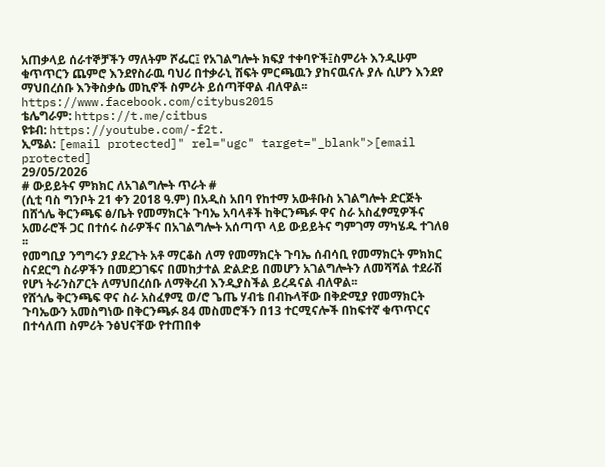አጠቃላይ ሰራተኞቻችን ማለትም ሾፌር፤ የአገልግሎት ክፍያ ተቀባዮች፤ስምሪት እንዲሁም ቁጥጥርን ጨምሮ እንደየስራዉ ባህሪ በተቃራኒ ሽፍት ምርጫዉን ያከናዉናሉ ያሉ ሲሆን እንደየ ማህበረሰቡ እንቅስቃሴ መኪኖች ስምሪት ይሰጣቸዋል ብለዋል፡፡
https://www.facebook.com/citybus2015
ቴሌግራም: https://t.me/citbus
ዩቱብ: https://youtube.com/-f2t.
ኢሜል: [email protected]" rel="ugc" target="_blank">[email protected]
29/05/2026
# ውይይትና ምክክር ለአገልግሎት ጥራት #
(ሲቲ ባስ ግንቦት 21 ቀን 2018 ዓ.ም) በአዲስ አበባ የከተማ አውቶቡስ አገልግሎት ድርጅት በሸጎሌ ቅርንጫፍ ፅ/ቤት የመማክርት ጉባኤ አባላቶች ከቅርንጫፉ ዋና ስራ አስፈፃሚዎችና አመራሮች ጋር በተሰሩ ስራዎችና በአገልግሎት አሰጣጥ ላይ ውይይትና ግምገማ ማካሄዱ ተገለፀ ፡፡
የመግቢያ ንግግሩን ያደረጉት አቶ ማርቆስ ለማ የመማክርት ጉባኤ ሰብሳቢ የመማክርት ምክክር ስናደርግ ስራዎችን በመደጋገፍና በመከታተል ድልድይ በመሆን አገልግሎትን ለመሻሻል ተደራሽ የሆነ ትራንስፖርት ለማህበረሰቡ ለማቅረብ እንዲያስችል ይረዳናል ብለዋል፡፡
የሸጎሌ ቅርንጫፍ ዋና ስራ አስፈፃሚ ወ/ሮ ጌጤ ሃብቴ በብኩላቸው በቅድሚያ የመማክርት ጉባኤውን አመስግነው በቅርንጫፉ 84 መስመሮችን በ13 ተርሚናሎች በከፍተኛ ቁጥጥርና በተሳለጠ ስምሪት ንፅህናቸው የተጠበቀ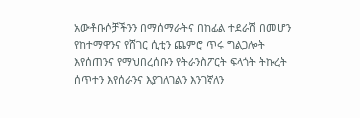አውቶቡሶቻችንን በማሰማራትና በከፊል ተደራሽ በመሆን የከተማዋንና የሸገር ሲቲን ጨምሮ ጥሩ ግልጋሎት እየሰጠንና የማህበረሰቡን የትራንስፖርት ፍላጎት ትኩረት ሰጥተን እየሰራንና እያገለገልን እንገኛለን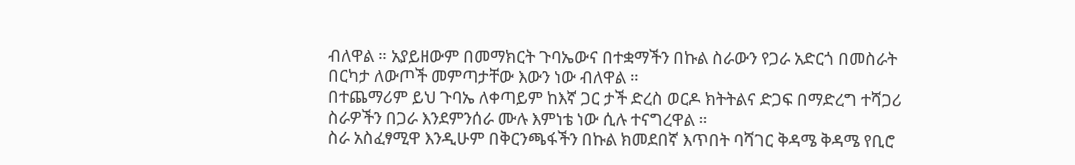ብለዋል ። አያይዘውም በመማክርት ጉባኤውና በተቋማችን በኩል ስራውን የጋራ አድርጎ በመስራት በርካታ ለውጦች መምጣታቸው እውን ነው ብለዋል ።
በተጨማሪም ይህ ጉባኤ ለቀጣይም ከእኛ ጋር ታች ድረስ ወርዶ ክትትልና ድጋፍ በማድረግ ተሻጋሪ ስራዎችን በጋራ እንደምንሰራ ሙሉ እምነቴ ነው ሲሉ ተናግረዋል ።
ስራ አስፈፃሚዋ እንዲሁም በቅርንጫፋችን በኩል ክመደበኛ እጥበት ባሻገር ቅዳሜ ቅዳሜ የቢሮ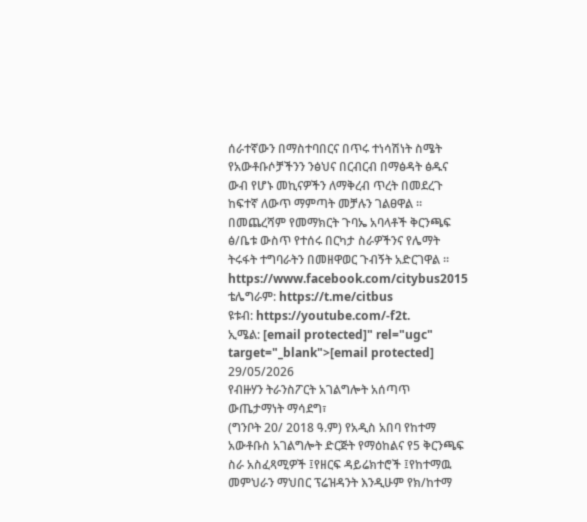ሰራተኛውን በማስተባበርና በጥሩ ተነሳሽነት ስሜት የአውቶቡሶቻችንን ንፅህና በርብርብ በማፅዳት ፅዱና ውብ የሆኑ መኪናዎችን ለማቅረብ ጥረት በመደረጉ ከፍተኛ ለውጥ ማምጣት መቻሉን ገልፀዋል ።
በመጨረሻም የመማክርት ጉባኤ አባላቶች ቅርንጫፍ ፅ/ቤቱ ውስጥ የተሰሩ በርካታ ስራዎችንና የሌማት ትሩፋት ተግባራትን በመዘዋወር ጉብኝት አድርገዋል ፡፡
https://www.facebook.com/citybus2015
ቴሌግራም: https://t.me/citbus
ዩቱብ: https://youtube.com/-f2t.
ኢሜል: [email protected]" rel="ugc" target="_blank">[email protected]
29/05/2026
የብዙሃን ትራንስፖርት አገልግሎት አሰጣጥ ውጤታማነት ማሳደግ፣
(ግንቦት 20/ 2018 ዓ.ም) የአዲስ አበባ የከተማ አውቶቡስ አገልግሎት ድርጅት የማዕከልና የ5 ቅርንጫፍ ስራ አስፈጻሚዎች ፤የዘርፍ ዳይሬክተሮች ፤የከተማዉ መምህራን ማህበር ፕሬዝዳንት እንዲሁም የክ/ከተማ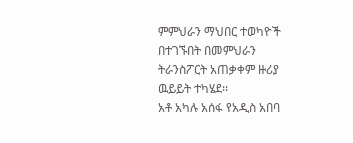ምምህራን ማህበር ተወካዮች በተገኙበት በመምህራን ትራንስፖርት አጠቃቀም ዙሪያ ዉይይት ተካሄደ፡፡
አቶ አካሉ አሰፋ የአዲስ አበባ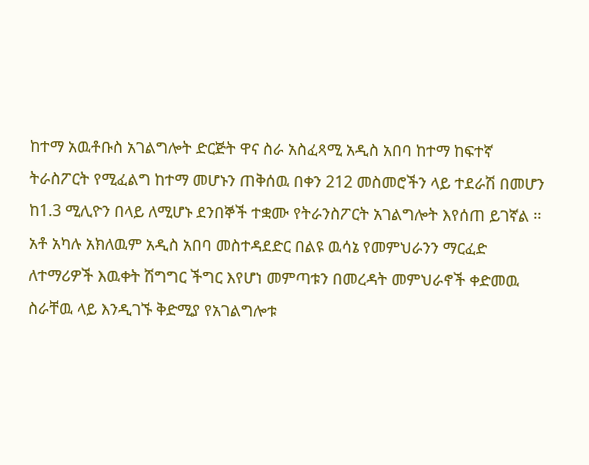ከተማ አዉቶቡስ አገልግሎት ድርጅት ዋና ስራ አስፈጻሚ አዲስ አበባ ከተማ ከፍተኛ ትራስፖርት የሚፈልግ ከተማ መሆኑን ጠቅሰዉ በቀን 212 መስመሮችን ላይ ተደራሽ በመሆን ከ1.3 ሚሊዮን በላይ ለሚሆኑ ደንበኞች ተቋሙ የትራንስፖርት አገልግሎት እየሰጠ ይገኛል ፡፡
አቶ አካሉ አክለዉም አዲስ አበባ መስተዳደድር በልዩ ዉሳኔ የመምህራንን ማርፈድ ለተማሪዎች እዉቀት ሽግግር ችግር እየሆነ መምጣቱን በመረዳት መምህራኖች ቀድመዉ ስራቸዉ ላይ እንዲገኙ ቅድሚያ የአገልግሎቱ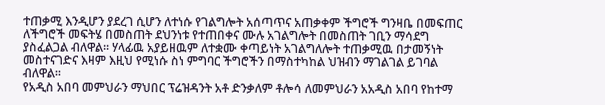ተጠቃሚ እንዲሆን ያደረገ ሲሆን ለተነሱ የገልግሎት አሰጣጥና አጠቃቀም ችግሮች ግንዛቤ በመፍጠር ለችግሮች መፍትሄ በመስጠት ደህንነቱ የተጠበቀና ሙሉ አገልግሎት በመስጠት ገቢን ማሳደግ ያስፈልጋል ብለዋል፡፡ ሃላፊዉ አያይዘዉም ለተቋሙ ቀጣይነት አገልግለሎት ተጠቃሚዉ በታመኝነት መስተናገድና እዛም እዚህ የሚነሱ ስነ ምግባር ችግሮችን በማስተካከል ህዝብን ማገልገል ይገባል ብለዋል፡፡
የአዲስ አበባ መምህራን ማህበር ፕሬዝዳንት አቶ ድንቃለም ቶሎሳ ለመምህራን አአዲስ አበባ የከተማ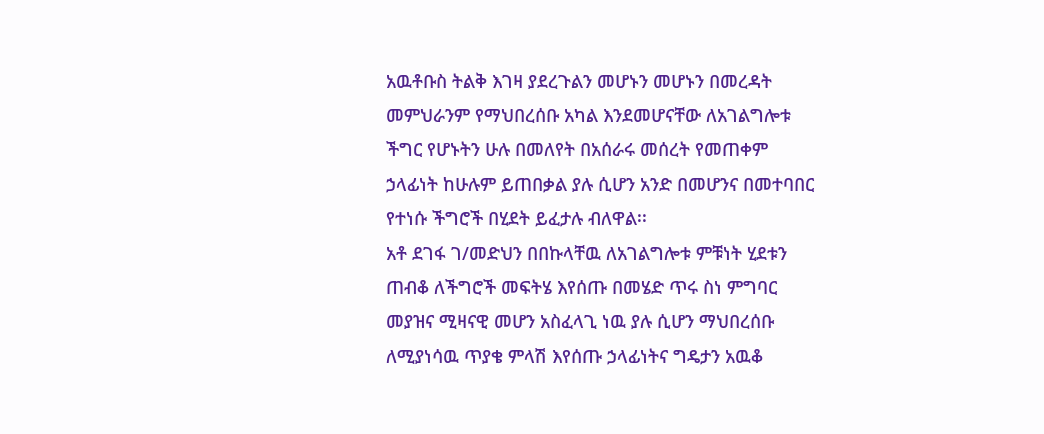አዉቶቡስ ትልቅ እገዛ ያደረጉልን መሆኑን መሆኑን በመረዳት መምህራንም የማህበረሰቡ አካል እንደመሆናቸው ለአገልግሎቱ ችግር የሆኑትን ሁሉ በመለየት በአሰራሩ መሰረት የመጠቀም ኃላፊነት ከሁሉም ይጠበቃል ያሉ ሲሆን አንድ በመሆንና በመተባበር የተነሱ ችግሮች በሂደት ይፈታሉ ብለዋል፡፡
አቶ ደገፋ ገ/መድህን በበኩላቸዉ ለአገልግሎቱ ምቹነት ሂደቱን ጠብቆ ለችግሮች መፍትሄ እየሰጡ በመሄድ ጥሩ ስነ ምግባር መያዝና ሚዛናዊ መሆን አስፈላጊ ነዉ ያሉ ሲሆን ማህበረሰቡ ለሚያነሳዉ ጥያቄ ምላሽ እየሰጡ ኃላፊነትና ግዴታን አዉቆ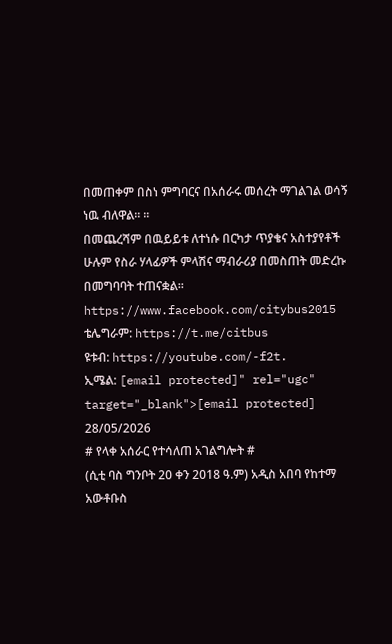በመጠቀም በስነ ምግባርና በአሰራሩ መሰረት ማገልገል ወሳኝ ነዉ ብለዋል፡፡ ፡፡
በመጨረሻም በዉይይቱ ለተነሱ በርካታ ጥያቄና አስተያየቶች ሁሉም የስራ ሃላፊዎች ምላሽና ማብራሪያ በመስጠት መድረኩ በመግባባት ተጠናቋል፡፡
https://www.facebook.com/citybus2015
ቴሌግራም: https://t.me/citbus
ዩቱብ: https://youtube.com/-f2t.
ኢሜል: [email protected]" rel="ugc" target="_blank">[email protected]
28/05/2026
# የላቀ አሰራር የተሳለጠ አገልግሎት #
(ሲቲ ባስ ግንቦት 20 ቀን 2018 ዓ.ም) አዲስ አበባ የከተማ አውቶቡስ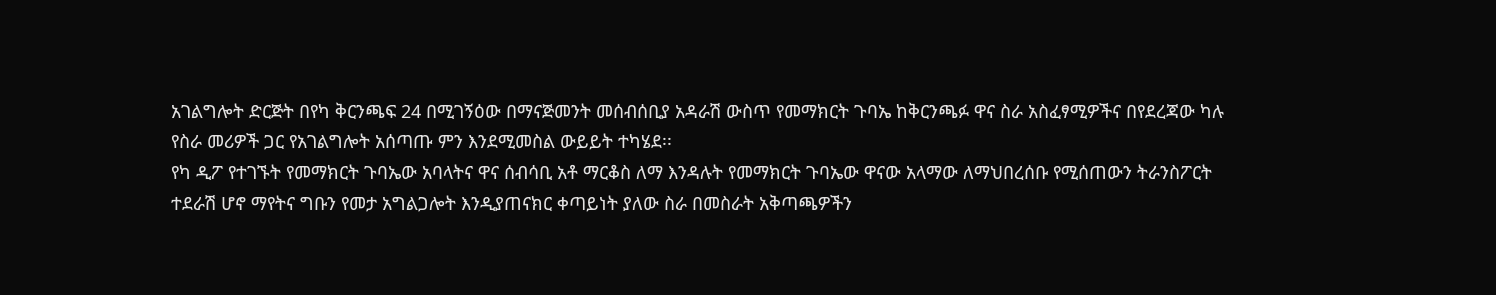አገልግሎት ድርጅት በየካ ቅርንጫፍ 24 በሚገኝዕው በማናጅመንት መሰብሰቢያ አዳራሽ ውስጥ የመማክርት ጉባኤ ከቅርንጫፉ ዋና ስራ አስፈፃሚዎችና በየደረጃው ካሉ የስራ መሪዎች ጋር የአገልግሎት አሰጣጡ ምን እንደሚመስል ውይይት ተካሄደ፡፡
የካ ዲፖ የተገኙት የመማክርት ጉባኤው አባላትና ዋና ሰብሳቢ አቶ ማርቆስ ለማ እንዳሉት የመማክርት ጉባኤው ዋናው አላማው ለማህበረሰቡ የሚሰጠውን ትራንስፖርት ተደራሽ ሆኖ ማየትና ግቡን የመታ አግልጋሎት እንዲያጠናክር ቀጣይነት ያለው ስራ በመስራት አቅጣጫዎችን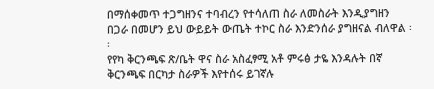በማሰቀመጥ ተጋግዘንና ተባብረን የተሳለጠ ስራ ለመስራት እንዲያግዘን በጋራ በመሆን ይህ ውይይት ውጤት ተኮር ስራ እንድንሰራ ያግዘናል ብለዋል ፡፡
የየካ ቅርንጫፍ ጽ/ቤት ዋና ስራ አስፈፃሚ አቶ ምሩፅ ታዬ እንዳሉት በኛ ቅርንጫፍ በርካታ ስራዎች እየተሰሩ ይገኛሉ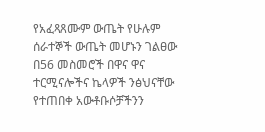የአፈጻጸሙም ውጤት የሁሉም ሰራተኞች ውጤት መሆኑን ገልፀው በ56 መስመሮች በዋና ዋና ተርሚናሎችና ኬላዎች ንፅህናቸው የተጠበቀ አውቶቡሶቻችንን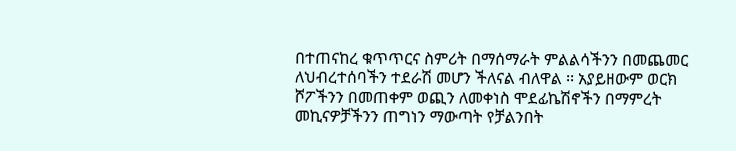በተጠናከረ ቁጥጥርና ስምሪት በማሰማራት ምልልሳችንን በመጨመር ለህብረተሰባችን ተደራሽ መሆን ችለናል ብለዋል ፡፡ አያይዘውም ወርክ ሾፖችንን በመጠቀም ወጪን ለመቀነስ ሞደፊኬሽኖችን በማምረት መኪናዎቻችንን ጠግነን ማውጣት የቻልንበት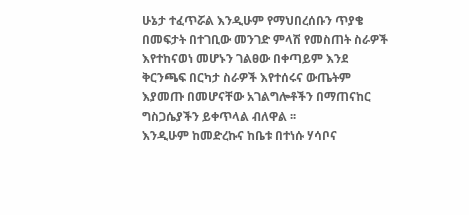ሁኔታ ተፈጥሯል እንዲሁም የማህበረሰቡን ጥያቄ በመፍታት በተገቢው መንገድ ምላሽ የመስጠት ስራዎች እየተከናወነ መሆኑን ገልፀው በቀጣይም እንደ ቅርንጫፍ በርካታ ስራዎች እየተሰሩና ውጤትም እያመጡ በመሆናቸው አገልግሎቶችን በማጠናከር ግስጋሴያችን ይቀጥላል ብለዋል ፡፡
እንዲሁም ከመድረኩና ከቤቱ በተነሱ ሃሳቦና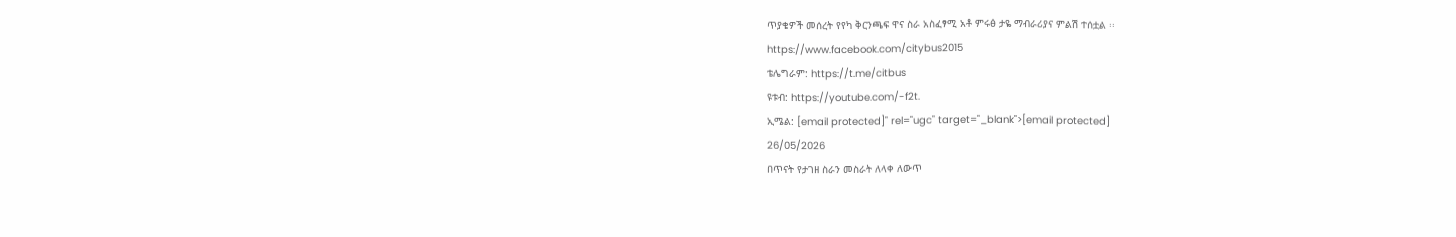ጥያቄዎች መሰረት የየካ ቅርንጫፍ ዋና ስራ አስፈፃሚ አቶ ምሩፅ ታዬ ማብራሪያና ምልሽ ተሰቷል ፡፡
https://www.facebook.com/citybus2015
ቴሌግራም: https://t.me/citbus
ዩቱብ: https://youtube.com/-f2t.
ኢሜል: [email protected]" rel="ugc" target="_blank">[email protected]
26/05/2026
በጥናት የታገዘ ስራን መስራት ለላቀ ለውጥ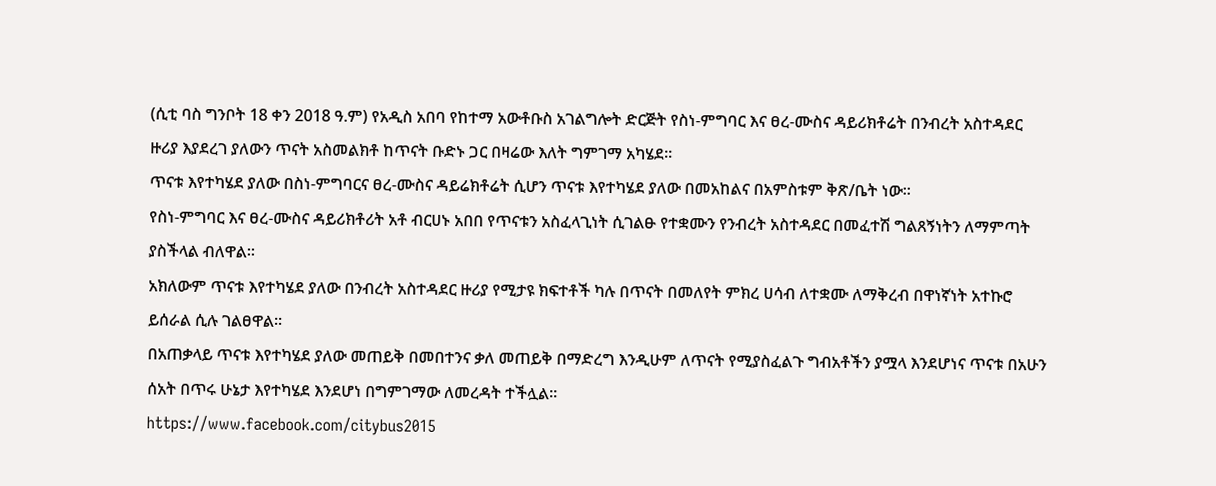(ሲቲ ባስ ግንቦት 18 ቀን 2018 ዓ.ም) የአዲስ አበባ የከተማ አውቶቡስ አገልግሎት ድርጅት የስነ-ምግባር እና ፀረ-ሙስና ዳይሪክቶሬት በንብረት አስተዳደር ዙሪያ እያደረገ ያለውን ጥናት አስመልክቶ ከጥናት ቡድኑ ጋር በዛሬው እለት ግምገማ አካሄደ፡፡
ጥናቱ እየተካሄደ ያለው በስነ-ምግባርና ፀረ-ሙስና ዳይሬክቶሬት ሲሆን ጥናቱ እየተካሄደ ያለው በመአከልና በአምስቱም ቅጽ/ቤት ነው፡፡
የስነ-ምግባር እና ፀረ-ሙስና ዳይሪክቶሪት አቶ ብርሀኑ አበበ የጥናቱን አስፈላጊነት ሲገልፁ የተቋሙን የንብረት አስተዳደር በመፈተሽ ግልጸኝነትን ለማምጣት ያስችላል ብለዋል፡፡
አክለውም ጥናቱ እየተካሄደ ያለው በንብረት አስተዳደር ዙሪያ የሚታዩ ክፍተቶች ካሉ በጥናት በመለየት ምክረ ሀሳብ ለተቋሙ ለማቅረብ በዋነኛነት አተኩሮ ይሰራል ሲሉ ገልፀዋል፡፡
በአጠቃላይ ጥናቱ እየተካሄደ ያለው መጠይቅ በመበተንና ቃለ መጠይቅ በማድረግ እንዲሁም ለጥናት የሚያስፈልጉ ግብአቶችን ያሟላ እንደሆነና ጥናቱ በአሁን ሰአት በጥሩ ሁኔታ እየተካሄደ እንደሆነ በግምገማው ለመረዳት ተችሏል፡፡
https://www.facebook.com/citybus2015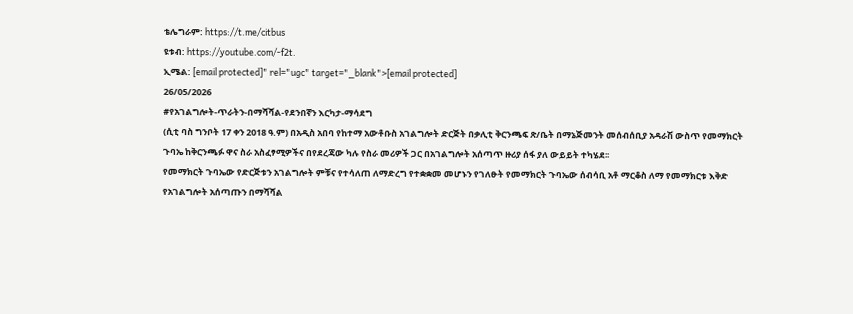ቴሌግራም: https://t.me/citbus
ዩቱብ: https://youtube.com/-f2t.
ኢሜል: [email protected]" rel="ugc" target="_blank">[email protected]
26/05/2026
#የአገልግሎት-ጥራትን-በማሻሻል-የደንበኛን እርካታ-ማሳደግ
(ሲቲ ባስ ግንቦት 17 ቀን 2018 ዓ.ም) በአዲስ አበባ የከተማ አውቶቡስ አገልግሎት ድርጅት በቃሊቲ ቅርንጫፍ ጽ/ቤት በማኔጅመንት መሰብሰቢያ አዳራሽ ውስጥ የመማክርት ጉባኤ ከቅርንጫፉ ዋና ስራ አስፈፃሚዎችና በየደረጃው ካሉ የስራ መሪዎች ጋር በአገልግሎት አሰጣጥ ዙሪያ ሰፋ ያለ ውይይት ተካሄደ፡፡
የመማክርት ጉባኤው የድርጅቱን አገልግሎት ምቹና የተሳለጠ ለማድረግ የተቋቋመ መሆኑን የገለፁት የመማክርት ጉባኤው ሰብሳቢ አቶ ማርቆስ ለማ የመማክርቱ እቅድ የአገልግሎት አሰጣጡን በማሻሻል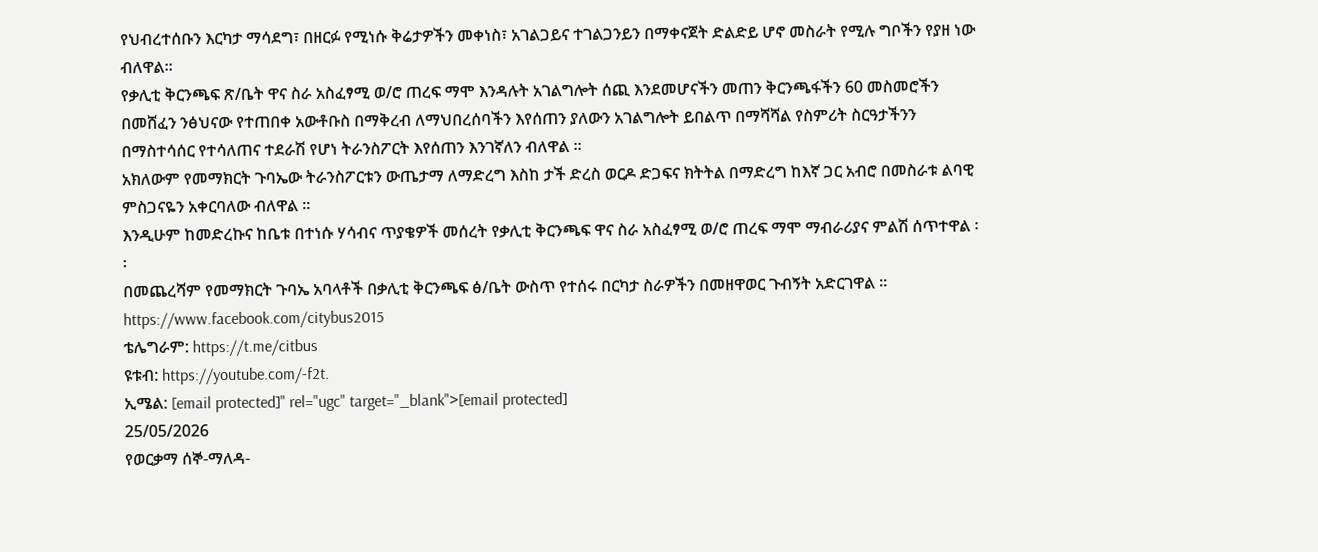የህብረተሰቡን እርካታ ማሳደግ፣ በዘርፉ የሚነሱ ቅሬታዎችን መቀነስ፣ አገልጋይና ተገልጋንይን በማቀናጀት ድልድይ ሆኖ መስራት የሚሉ ግቦችን የያዘ ነው ብለዋል፡፡
የቃሊቲ ቅርንጫፍ ጽ/ቤት ዋና ስራ አስፈፃሚ ወ/ሮ ጠረፍ ማሞ እንዳሉት አገልግሎት ሰጪ እንደመሆናችን መጠን ቅርንጫፋችን 60 መስመሮችን በመሸፈን ንፅህናው የተጠበቀ አውቶቡስ በማቅረብ ለማህበረሰባችን እየሰጠን ያለውን አገልግሎት ይበልጥ በማሻሻል የስምሪት ስርዓታችንን በማስተሳሰር የተሳለጠና ተደራሽ የሆነ ትራንስፖርት እየሰጠን እንገኛለን ብለዋል ፡፡
አክለውም የመማክርት ጉባኤው ትራንስፖርቱን ውጤታማ ለማድረግ እስከ ታች ድረስ ወርዶ ድጋፍና ክትትል በማድረግ ከእኛ ጋር አብሮ በመስራቱ ልባዊ ምስጋናዬን አቀርባለው ብለዋል ፡፡
እንዲሁም ከመድረኩና ከቤቱ በተነሱ ሃሳብና ጥያቄዎች መሰረት የቃሊቲ ቅርንጫፍ ዋና ስራ አስፈፃሚ ወ/ሮ ጠረፍ ማሞ ማብራሪያና ምልሽ ሰጥተዋል ፡፡
በመጨረሻም የመማክርት ጉባኤ አባላቶች በቃሊቲ ቅርንጫፍ ፅ/ቤት ውስጥ የተሰሩ በርካታ ስራዎችን በመዘዋወር ጉብኝት አድርገዋል ፡፡
https://www.facebook.com/citybus2015
ቴሌግራም: https://t.me/citbus
ዩቱብ: https://youtube.com/-f2t.
ኢሜል: [email protected]" rel="ugc" target="_blank">[email protected]
25/05/2026
የወርቃማ ሰኞ-ማለዳ-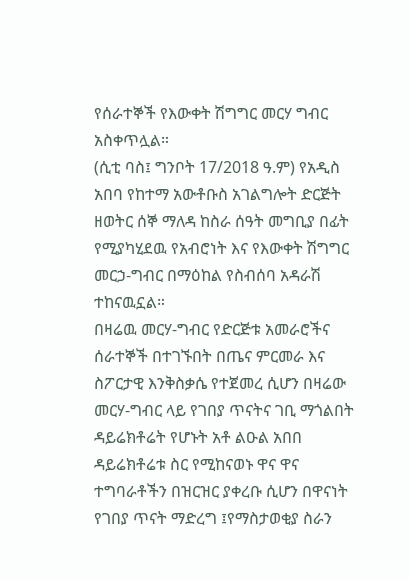የሰራተኞች የእውቀት ሽግግር መርሃ ግብር አስቀጥሏል።
(ሲቲ ባስ፤ ግንቦት 17/2018 ዓ.ም) የአዲስ አበባ የከተማ አውቶቡስ አገልግሎት ድርጅት ዘወትር ሰኞ ማለዳ ከስራ ሰዓት መግቢያ በፊት የሚያካሂደዉ የአብሮነት እና የእውቀት ሽግግር መርኃ-ግብር በማዕከል የስብሰባ አዳራሽ ተከናዉኗል።
በዛሬዉ መርሃ-ግብር የድርጅቱ አመራሮችና ሰራተኞች በተገኙበት በጤና ምርመራ እና ስፖርታዊ እንቅስቃሴ የተጀመረ ሲሆን በዛሬው መርሃ-ግብር ላይ የገበያ ጥናትና ገቢ ማጎልበት ዳይሬክቶሬት የሆኑት አቶ ልዑል አበበ ዳይሬክቶሬቱ ስር የሚከናወኑ ዋና ዋና ተግባራቶችን በዝርዝር ያቀረቡ ሲሆን በዋናነት የገበያ ጥናት ማድረግ ፤የማስታወቂያ ስራን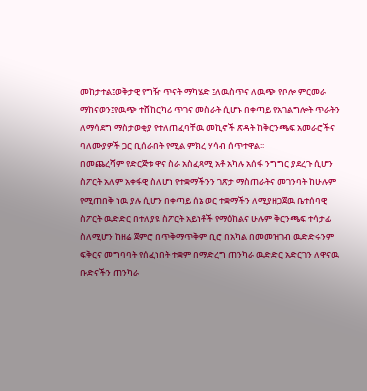መከታተል፤ወቅታዊ የግዥ ጥናት ማካሄድ ፤ለዉስጥና ለዉጭ የቦሎ ምርመራ ማከናወን፤የዉጭ ተሸከርካሪ ጥገና መስራት ሲሆኑ በቀጣይ የአገልግሎት ጥራትን ለማሳደግ ማስታወቂያ የተለጠፈባቸዉ መኪኖች ጽዳት ከቅርንጫፍ አመራሮችና ባለሙያዎች ጋር ቢሰራበት የሚል ምክረ ሃሳብ ሰጥተዋል፡፡
በመጨረሻም የድርጅቱ ዋና ስራ አስፈጻሚ አቶ አካሉ አሰፋ ንግግር ያደረጉ ሲሆን ስፖርት አለም አቀፋዊ ስለሆነ የተቋማችንን ገጽታ ማስጠራትና መገንባት ከሁሉም የሚጠበቅ ነዉ ያሉ ሲሆን በቀጣይ ሰኔ ወር ተቋማችን ለሚያዘጋጀዉ ቤተሰባዊ ስፖርት ዉድድር በተለያዩ ስፖርት አይነቶች የማዕከልና ሁሉም ቅርንጫፍ ተሳታፊ ስለሚሆን ከዘሬ ጀምሮ በጥቅማጥቅም ቢሮ በአካል በመመዝገብ ዉድድሩንም ፍቅርና መግባባት የሰፈነበት ተቋም በማድረግ ጠንካራ ዉድድር አድርገን ለዋናዉ ቡድናችን ጠንካራ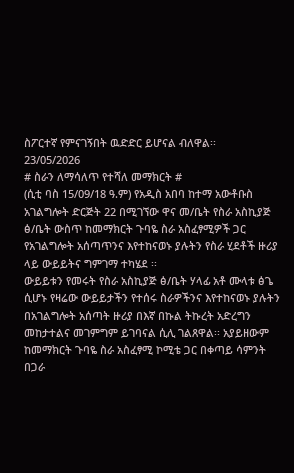ስፖርተኛ የምናገኝበት ዉድድር ይሆናል ብለዋል፡፡
23/05/2026
# ስራን ለማሳለጥ የተሻለ መማክርት #
(ሲቲ ባስ 15/09/18 ዓ.ም) የአዲስ አበባ ከተማ አውቶቡስ አገልግሎት ድርጅት 22 በሚገኘው ዋና መ/ቤት የስራ አስኪያጅ ፅ/ቤት ውስጥ ከመማክርት ጉባዬ ስራ አስፈፃሚዎች ጋር የአገልግሎት አሰጣጥንና እየተከናወኑ ያሉትን የስራ ሂደቶች ዙሪያ ላይ ውይይትና ግምገማ ተካሄደ ፡፡
ውይይቱን የመሩት የስራ አስኪያጅ ፅ/ቤት ሃላፊ አቶ ሙላቱ ፅጌ ሲሆኑ የዛሬው ውይይታችን የተሰሩ ስራዎችንና እየተከናወኑ ያሉትን በአገልግሎት አሰጣት ዙሪያ በእኛ በኩል ትኩረት አድረግን መከታተልና መገምግም ይገባናል ሲሊ ገልጸዋል፡፡ አያይዘውም ከመማክርት ጉባዬ ስራ አስፈፃሚ ኮሚቴ ጋር በቀጣይ ሳምንት በጋራ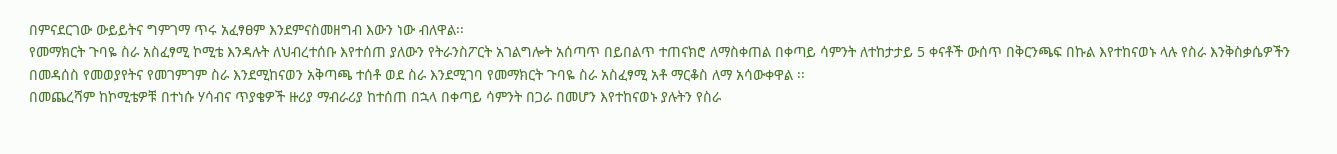በምናደርገው ውይይትና ግምገማ ጥሩ አፈፃፀም እንደምናስመዘግብ እውን ነው ብለዋል፡፡
የመማክርት ጉባዬ ስራ አስፈፃሚ ኮሚቴ እንዳሉት ለህብረተሰቡ እየተሰጠ ያለውን የትራንስፖርት አገልግሎት አሰጣጥ በይበልጥ ተጠናክሮ ለማስቀጠል በቀጣይ ሳምንት ለተከታታይ 5 ቀናቶች ውሰጥ በቅርንጫፍ በኩል እየተከናወኑ ላሉ የስራ እንቅስቃሴዎችን በመዳሰስ የመወያየትና የመገምገም ስራ እንደሚከናወን አቅጣጫ ተሰቶ ወደ ስራ እንደሚገባ የመማክርት ጉባዬ ስራ አስፈፃሚ አቶ ማርቆስ ለማ አሳውቀዋል ፡፡
በመጨረሻም ከኮሚቴዎቹ በተነሱ ሃሳብና ጥያቄዎች ዙሪያ ማብራሪያ ከተሰጠ በኋላ በቀጣይ ሳምንት በጋራ በመሆን እየተከናወኑ ያሉትን የስራ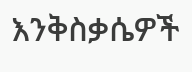እንቅስቃሴዎች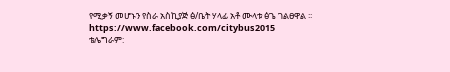የሚቃኝ መሆኑን የስራ አስኪያጅ ፅ/ቤት ሃላፊ አቶ ሙላቱ ፅጌ ገልፀዋል ፡፡
https://www.facebook.com/citybus2015
ቴሌግራም: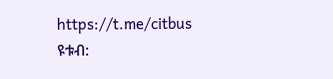https://t.me/citbus
ዩቱብ: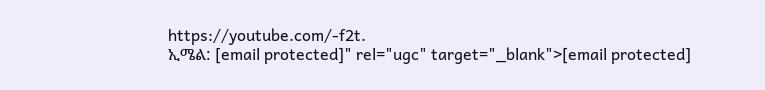https://youtube.com/-f2t.
ኢሜል: [email protected]" rel="ugc" target="_blank">[email protected]